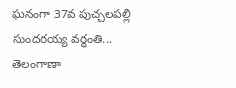ఘనంగా 37వ పుచ్చలపల్లి సుందరయ్య వర్ధంతి...
తెలంగాణా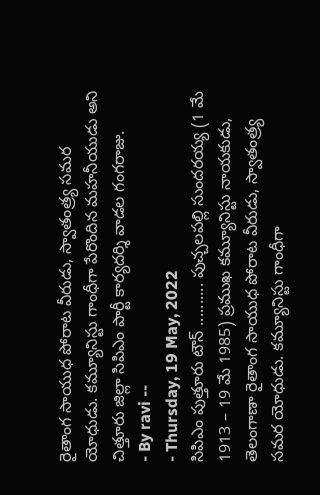రైతాంగ సాయుధ పోరాట వీరుడు, స్వాతంత్ర్య సమర యోధుడు. కమ్యూనిస్టు గాంధీగా పేరొందిన మహనీయుడు అని చిత్తూరు జిల్లా సిపిఎం పార్టీ కార్యదర్శి వాడల గంగరాజు.
- By ravi --
- Thursday, 19 May, 2022
సిపిఎం పుత్తూరు టౌన్ .......... పుచ్చలపల్లి సుందరయ్య (1 మే 1913 – 19 మే 1985) ప్రముఖ కమ్యూనిస్టు నాయకుడు, తెలంగాణా రైతాంగ సాయుధ పోరాట వీరుడు, స్వాతంత్ర్య సమర యోధుడు. కమ్యూనిస్టు గాంధీగా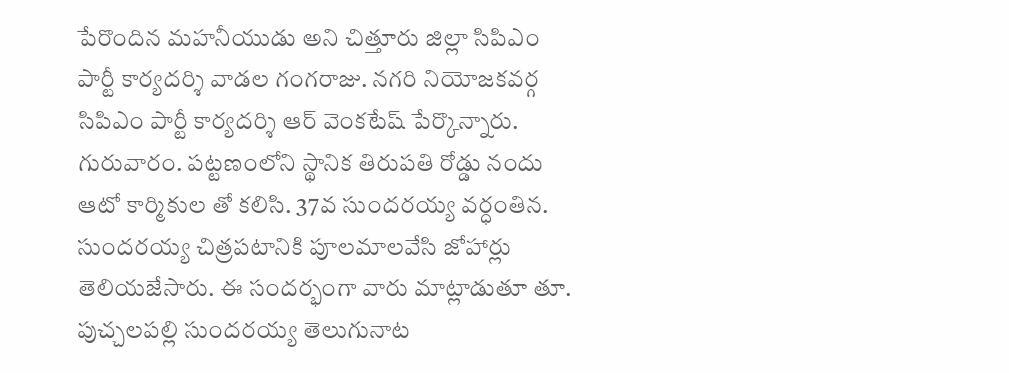పేరొందిన మహనీయుడు అని చిత్తూరు జిల్లా సిపిఎం పార్టీ కార్యదర్శి వాడల గంగరాజు. నగరి నియోజకవర్గ సిపిఎం పార్టీ కార్యదర్శి ఆర్ వెంకటేష్ పేర్కొన్నారు. గురువారం. పట్టణంలోని స్థానిక తిరుపతి రోడ్డు నందు ఆటో కార్మికుల తో కలిసి. 37వ సుందరయ్య వర్ధంతిన. సుందరయ్య చిత్రపటానికి పూలమాలవేసి జోహార్లు తెలియజేసారు. ఈ సందర్భంగా వారు మాట్లాడుతూ తూ. పుచ్చలపల్లి సుందరయ్య తెలుగునాట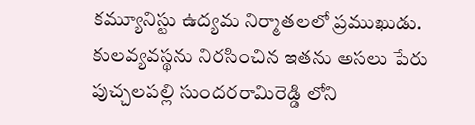కమ్యూనిస్టు ఉద్యమ నిర్మాతలలో ప్రముఖుడు. కులవ్యవస్థను నిరసించిన ఇతను అసలు పేరు పుచ్చలపల్లి సుందరరామిరెడ్డి లోని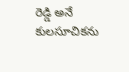రెడ్డి అనే కులసూచికను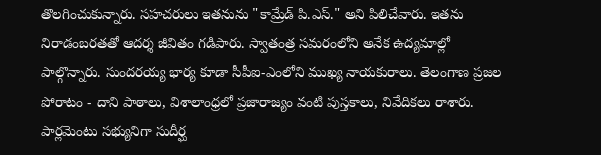తొలగించుకున్నారు. సహచరులు ఇతనును "కామ్రేడ్ పి.ఎస్." అని పిలిచేవారు. ఇతను నిరాడంబరతతో ఆదర్శ జీవితం గడిపారు. స్వాతంత్ర సమరంలోని అనేక ఉద్యమాల్లో పాల్గొన్నారు. సుందరయ్య భార్య కూడా సీపీఐ-ఎంలోని ముఖ్య నాయకురాలు. తెలంగాణ ప్రజల పోరాటం - దాని పాఠాలు, విశాలాంధ్రలో ప్రజారాజ్యం వంటి పుస్తకాలు, నివేదికలు రాశారు. పార్లమెంటు సభ్యునిగా సుదీర్ఘ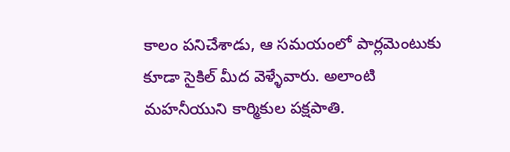కాలం పనిచేశాడు, ఆ సమయంలో పార్లమెంటుకు కూడా సైకిల్ మీద వెళ్ళేవారు. అలాంటి మహనీయుని కార్మికుల పక్షపాతి.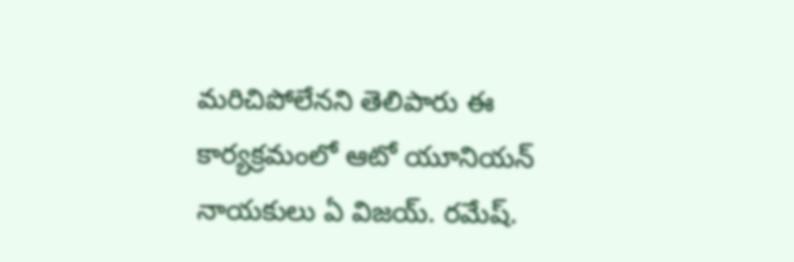మరిచిపోలేనని తెలిపారు ఈ కార్యక్రమంలో ఆటో యూనియన్ నాయకులు ఏ విజయ్. రమేష్.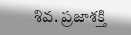శివ. ప్రజాశక్తి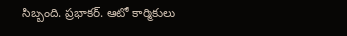సిబ్బంది. ప్రభాకర్. ఆటో కార్మికులు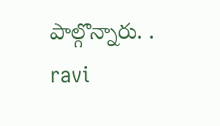పాల్గొన్నారు. .
ravi